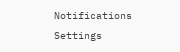Notifications
Settings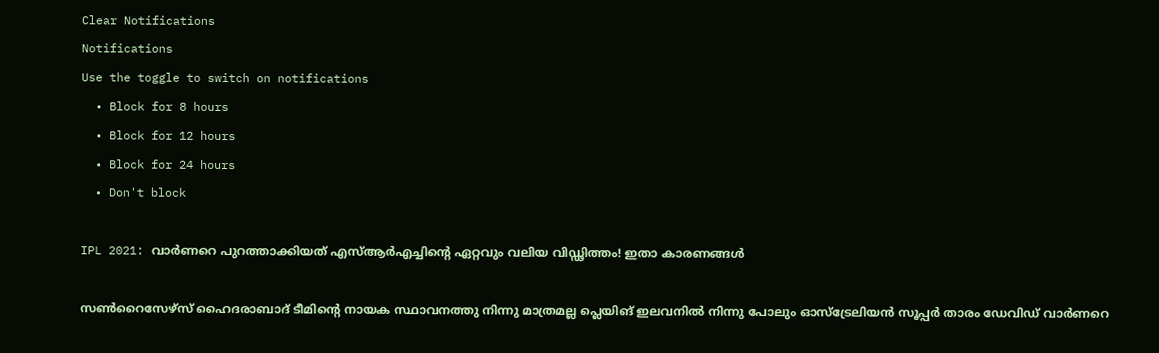Clear Notifications
Notifications
Use the toggle to switch on notifications
  • Block for 8 hours
  • Block for 12 hours
  • Block for 24 hours
  • Don't block

IPL 2021: വാര്‍ണറെ പുറത്താക്കിയത് എസ്ആര്‍എച്ചിന്റെ ഏറ്റവും വലിയ വിഡ്ഢിത്തം! ഇതാ കാരണങ്ങള്‍

സണ്‍റൈസേഴ്‌സ് ഹൈദരാബാദ് ടീമിന്റെ നായക സ്ഥാവനത്തു നിന്നു മാത്രമല്ല പ്ലെയിങ് ഇലവനില്‍ നിന്നു പോലും ഓസ്‌ട്രേലിയന്‍ സൂപ്പര്‍ താരം ഡേവിഡ് വാര്‍ണറെ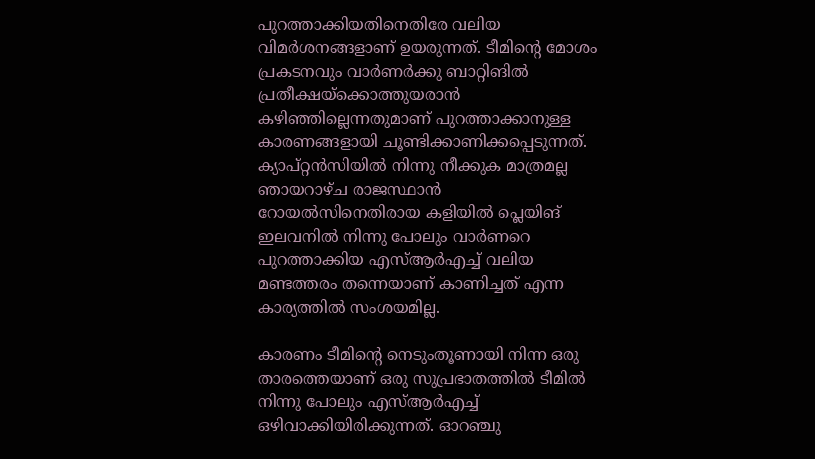പുറത്താക്കിയതിനെതിരേ വലിയ വിമര്‍ശനങ്ങളാണ് ഉയരുന്നത്. ടീമിന്റെ മോശം പ്രകടനവും വാര്‍ണര്‍ക്കു ബാറ്റിങില്‍ പ്രതീക്ഷയ്‌ക്കൊത്തുയരാന്‍ കഴിഞ്ഞില്ലെന്നതുമാണ് പുറത്താക്കാനുള്ള കാരണങ്ങളായി ചൂണ്ടിക്കാണിക്കപ്പെടുന്നത്. ക്യാപ്റ്റന്‍സിയില്‍ നിന്നു നീക്കുക മാത്രമല്ല ഞായറാഴ്ച രാജസ്ഥാന്‍ റോയല്‍സിനെതിരായ കളിയില്‍ പ്ലെയിങ് ഇലവനില്‍ നിന്നു പോലും വാര്‍ണറെ പുറത്താക്കിയ എസ്ആര്‍എച്ച് വലിയ മണ്ടത്തരം തന്നെയാണ് കാണിച്ചത് എന്ന കാര്യത്തില്‍ സംശയമില്ല.

കാരണം ടീമിന്റെ നെടുംതൂണായി നിന്ന ഒരു താരത്തെയാണ് ഒരു സുപ്രഭാതത്തില്‍ ടീമില്‍ നിന്നു പോലും എസ്ആര്‍എച്ച് ഒഴിവാക്കിയിരിക്കുന്നത്. ഓറഞ്ചു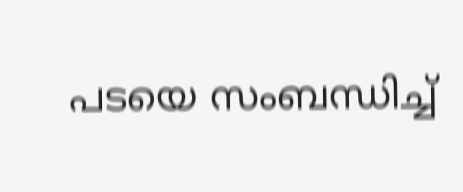പടയെ സംബന്ധിച്ച്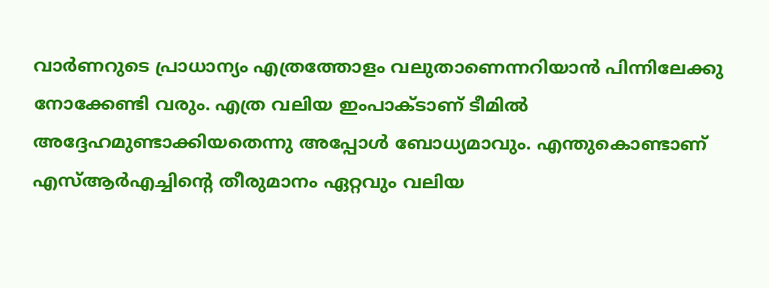വാര്‍ണറുടെ പ്രാധാന്യം എത്രത്തോളം വലുതാണെന്നറിയാന്‍ പിന്നിലേക്കു നോക്കേണ്ടി വരും. എത്ര വലിയ ഇംപാക്ടാണ് ടീമില്‍ അദ്ദേഹമുണ്ടാക്കിയതെന്നു അപ്പോള്‍ ബോധ്യമാവും. എന്തുകൊണ്ടാണ് എസ്ആര്‍എച്ചിന്റെ തീരുമാനം ഏറ്റവും വലിയ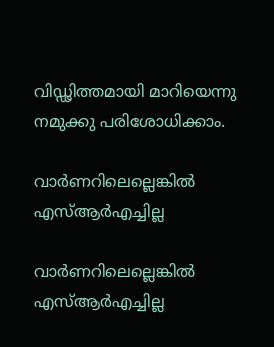വിഡ്ഢിത്തമായി മാറിയെന്നു നമുക്കു പരിശോധിക്കാം.

വാര്‍ണറിലെല്ലെങ്കില്‍ എസ്ആര്‍എച്ചില്ല

വാര്‍ണറിലെല്ലെങ്കില്‍ എസ്ആര്‍എച്ചില്ല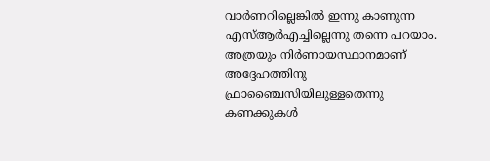വാര്‍ണറില്ലെങ്കില്‍ ഇന്നു കാണുന്ന എസ്ആര്‍എച്ചില്ലെന്നു തന്നെ പറയാം. അത്രയും നിര്‍ണായസ്ഥാനമാണ് അദ്ദേഹത്തിനു ഫ്രാഞ്ചൈസിയിലുള്ളതെന്നു കണക്കുകള്‍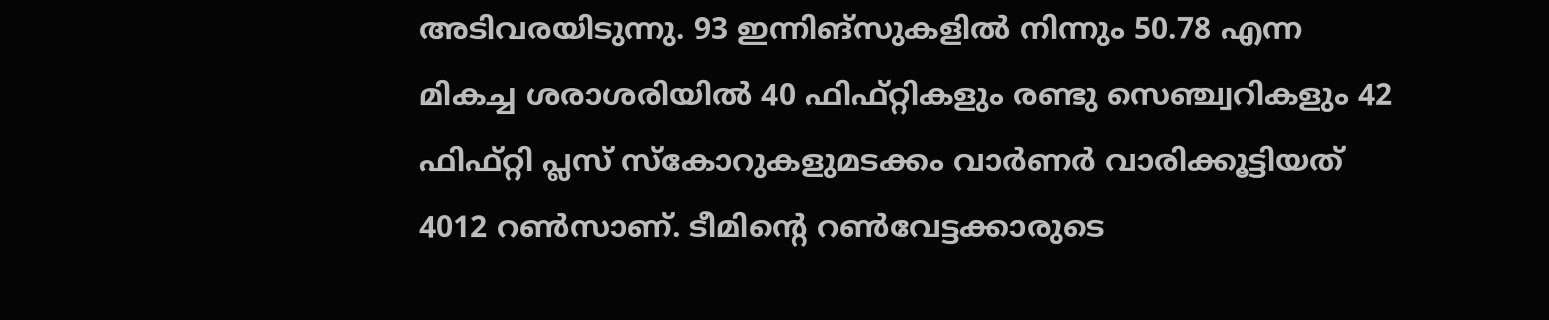അടിവരയിടുന്നു. 93 ഇന്നിങ്‌സുകളില്‍ നിന്നും 50.78 എന്ന മികച്ച ശരാശരിയില്‍ 40 ഫിഫ്റ്റികളും രണ്ടു സെഞ്ച്വറികളും 42 ഫിഫ്റ്റി പ്ലസ് സ്‌കോറുകളുമടക്കം വാര്‍ണര്‍ വാരിക്കൂട്ടിയത് 4012 റണ്‍സാണ്. ടീമിന്റെ റണ്‍വേട്ടക്കാരുടെ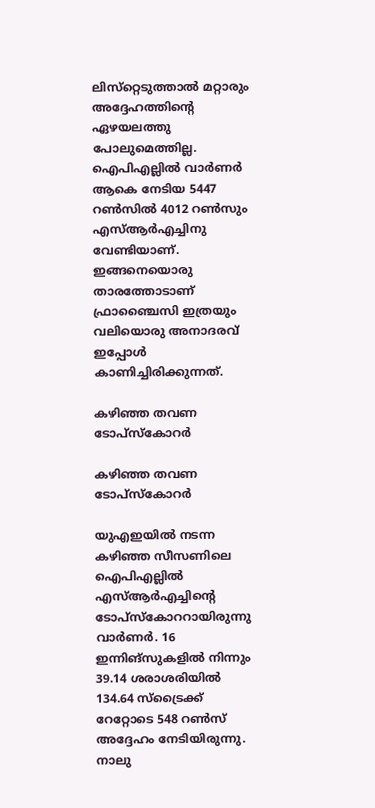ലിസ്‌റ്റെടുത്താല്‍ മറ്റാരും അദ്ദേഹത്തിന്റെ ഏഴയലത്തു പോലുമെത്തില്ല.
ഐപിഎല്ലില്‍ വാര്‍ണര്‍ ആകെ നേടിയ 5447 റണ്‍സില്‍ 4012 റണ്‍സും എസ്ആര്‍എച്ചിനു വേണ്ടിയാണ്. ഇങ്ങനെയൊരു താരത്തോടാണ് ഫ്രാഞ്ചൈസി ഇത്രയും വലിയൊരു അനാദരവ് ഇപ്പോള്‍ കാണിച്ചിരിക്കുന്നത്.

കഴിഞ്ഞ തവണ ടോപ്‌സ്‌കോറര്‍

കഴിഞ്ഞ തവണ ടോപ്‌സ്‌കോറര്‍

യുഎഇയില്‍ നടന്ന കഴിഞ്ഞ സീസണിലെ ഐപിഎല്ലില്‍ എസ്ആര്‍എച്ചിന്റെ ടോപ്‌സ്‌കോററായിരുന്നു വാര്‍ണര്‍. 16 ഇന്നിങ്‌സുകളില്‍ നിന്നും 39.14 ശരാശരിയില്‍ 134.64 സ്‌ട്രൈക്ക് റേറ്റോടെ 548 റണ്‍സ് അദ്ദേഹം നേടിയിരുന്നു. നാലു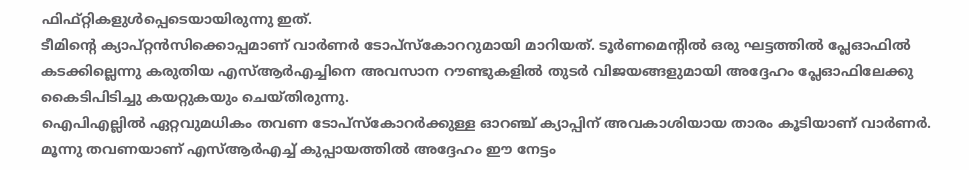ഫിഫ്റ്റികളുള്‍പ്പെടെയായിരുന്നു ഇത്.
ടീമിന്റെ ക്യാപ്റ്റന്‍സിക്കൊപ്പമാണ് വാര്‍ണര്‍ ടോപ്‌സ്‌കോററുമായി മാറിയത്. ടൂര്‍ണമെന്റില്‍ ഒരു ഘട്ടത്തില്‍ പ്ലേഓഫില്‍ കടക്കില്ലെന്നു കരുതിയ എസ്ആര്‍എച്ചിനെ അവസാന റൗണ്ടുകളില്‍ തുടര്‍ വിജയങ്ങളുമായി അദ്ദേഹം പ്ലേഓഫിലേക്കു കൈടിപിടിച്ചു കയറ്റുകയും ചെയ്തിരുന്നു.
ഐപിഎല്ലില്‍ ഏറ്റവുമധികം തവണ ടോപ്‌സ്‌കോറര്‍ക്കുള്ള ഓറഞ്ച് ക്യാപ്പിന് അവകാശിയായ താരം കൂടിയാണ് വാര്‍ണര്‍. മൂന്നു തവണയാണ് എസ്ആര്‍എച്ച് കുപ്പായത്തില്‍ അദ്ദേഹം ഈ നേട്ടം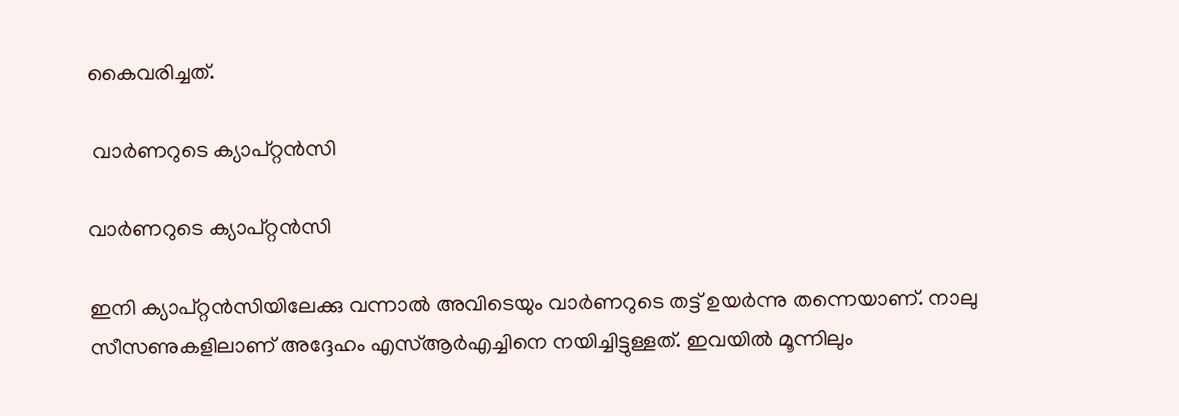കൈവരിച്ചത്.

 വാര്‍ണറുടെ ക്യാപ്റ്റന്‍സി

വാര്‍ണറുടെ ക്യാപ്റ്റന്‍സി

ഇനി ക്യാപ്റ്റന്‍സിയിലേക്കു വന്നാല്‍ അവിടെയും വാര്‍ണറുടെ തട്ട് ഉയര്‍ന്നു തന്നെയാണ്. നാലു സീസണുകളിലാണ് അദ്ദേഹം എസ്ആര്‍എച്ചിനെ നയിച്ചിട്ടുള്ളത്. ഇവയില്‍ മൂന്നിലും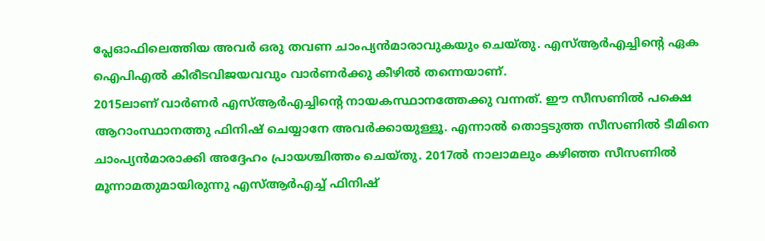പ്ലേഓഫിലെത്തിയ അവര്‍ ഒരു തവണ ചാംപ്യന്‍മാരാവുകയും ചെയ്തു. എസ്ആര്‍എച്ചിന്റെ ഏക ഐപിഎല്‍ കിരീടവിജയവവും വാര്‍ണര്‍ക്കു കീഴില്‍ തന്നെയാണ്.
2015ലാണ് വാര്‍ണര്‍ എസ്ആര്‍എച്ചിന്റെ നായകസ്ഥാനത്തേക്കു വന്നത്. ഈ സീസണില്‍ പക്ഷെ ആറാംസ്ഥാനത്തു ഫിനിഷ് ചെയ്യാനേ അവര്‍ക്കായുള്ളൂ. എന്നാല്‍ തൊട്ടടുത്ത സീസണില്‍ ടീമിനെ ചാംപ്യന്‍മാരാക്കി അദ്ദേഹം പ്രായശ്ചിത്തം ചെയ്തു. 2017ല്‍ നാലാമലും കഴിഞ്ഞ സീസണില്‍ മൂന്നാമതുമായിരുന്നു എസ്ആര്‍എച്ച് ഫിനിഷ്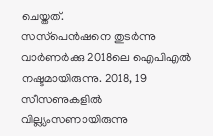ചെയ്തത്.
സസ്‌പെന്‍ഷനെ തുടര്‍ന്നു വാര്‍ണര്‍ക്കു 2018ലെ ഐപിഎല്‍ നഷ്ടമായിരുന്നു. 2018, 19 സീസണുകളില്‍ വില്ല്യംസണായിരുന്നു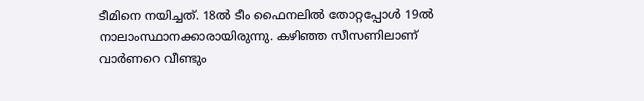ടീമിനെ നയിച്ചത്. 18ല്‍ ടീം ഫൈനലില്‍ തോറ്റപ്പോള്‍ 19ല്‍ നാലാംസ്ഥാനക്കാരായിരുന്നു. കഴിഞ്ഞ സീസണിലാണ് വാര്‍ണറെ വീണ്ടും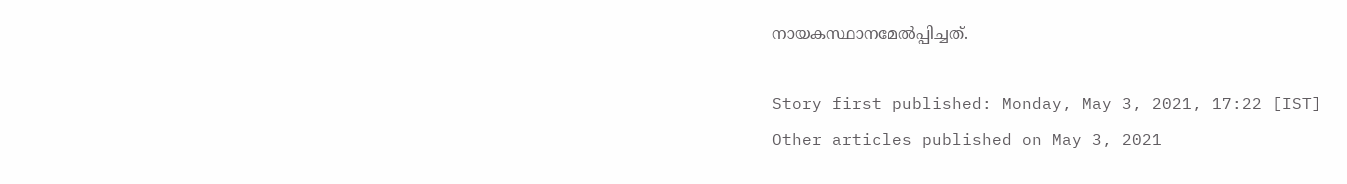നായകസ്ഥാനമേല്‍പ്പിച്ചത്.

Story first published: Monday, May 3, 2021, 17:22 [IST]
Other articles published on May 3, 2021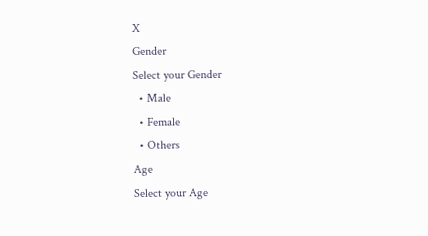X
Gender
Select your Gender
  • Male
  • Female
  • Others
Age
Select your Age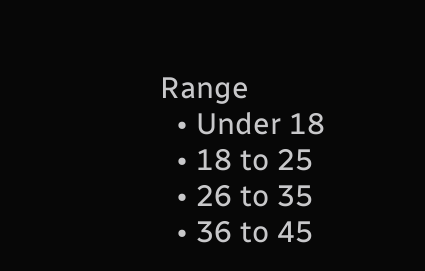Range
  • Under 18
  • 18 to 25
  • 26 to 35
  • 36 to 45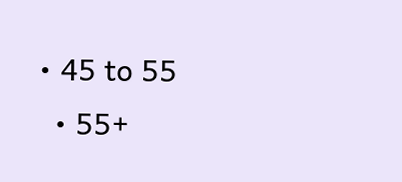• 45 to 55
  • 55+